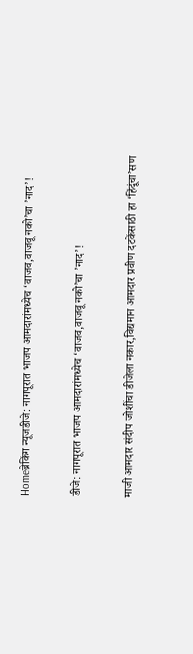Homeब्रेकिंग न्यूजडीजे: नागपूरात भाजप आमदारांमध्येच ‘वाजव,वाजवू नको’चा ’नाद’!

डीजे: नागपूरात भाजप आमदारांमध्येच ‘वाजव,वाजवू नको’चा ’नाद’!

माजी आमदार संदीप जोशींचा डीजेला नकार,विद्यमान आमदार प्रवीण दटकेंसाठी हा ‘हिंदूंचा’सण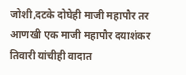जोशी,दटके दोघेही माजी महापौर तर आणखी एक माजी महापौर दयाशंकर तिवारी यांचीही वादात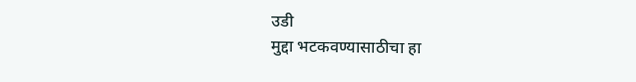उडी
मुद्दा भटकवण्यासाठीचा हा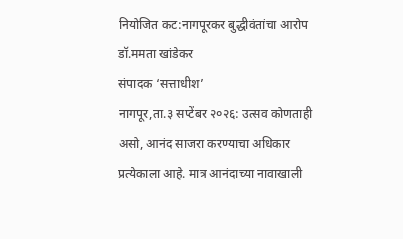नियोजित कट:नागपूरकर बुद्धीवंतांचा आरोप
डॉ.ममता खांडेकर
संपादक ‘सत्ताधीश’
नागपूर,ता.३ सप्टेंबर २०२६: उत्सव कोणताही असो, आनंद साजरा करण्याचा अधिकार प्रत्येकाला आहे. मात्र आनंदाच्या नावाखाली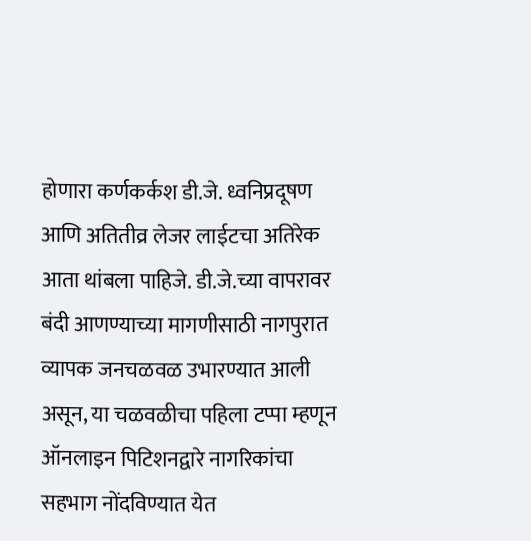होणारा कर्णकर्कश डी.जे. ध्वनिप्रदूषण आणि अतितीव्र लेजर लाईटचा अतिरेक आता थांबला पाहिजे. डी.जे.च्या वापरावर बंदी आणण्याच्या मागणीसाठी नागपुरात व्यापक जनचळवळ उभारण्यात आली असून, या चळवळीचा पहिला टप्पा म्हणून ऑनलाइन पिटिशनद्वारे नागरिकांचा सहभाग नोंदविण्यात येत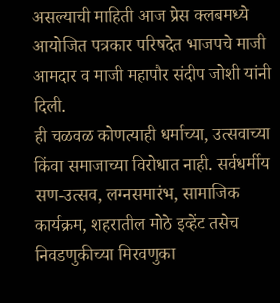असल्याची माहिती आज प्रेस क्लबमध्ये आयोजित पत्रकार परिषदेत भाजपचे माजी आमदार व माजी महापौर संदीप जोशी यांनी दिली.
ही चळवळ कोणत्याही धर्माच्या, उत्सवाच्या किंवा समाजाच्या विरोधात नाही. सर्वधर्मीय सण-उत्सव, लग्नसमारंभ, सामाजिक कार्यक्रम, शहरातील मोठे इव्हेंट तसेच निवडणुकीच्या मिरवणुका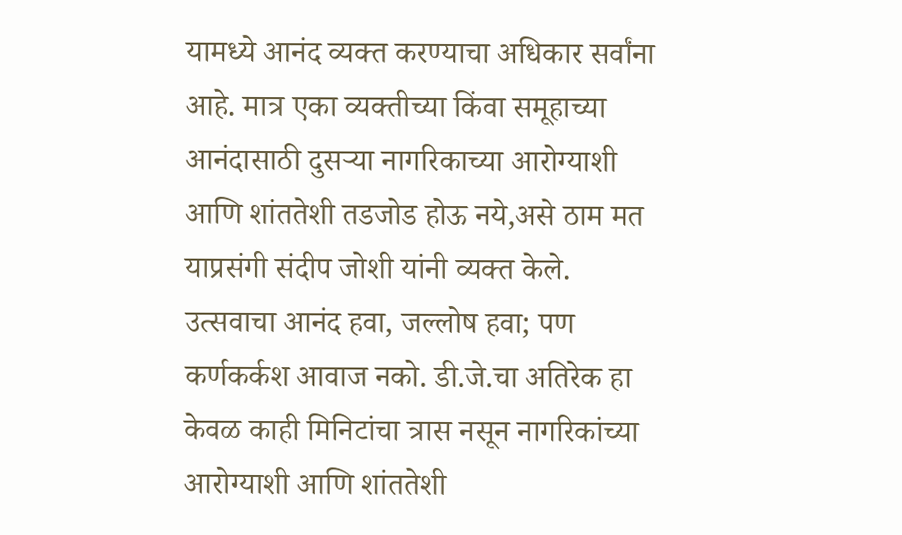यामध्ये आनंद व्यक्त करण्याचा अधिकार सर्वांना आहे. मात्र एका व्यक्तीच्या किंवा समूहाच्या आनंदासाठी दुसऱ्या नागरिकाच्या आरोग्याशी आणि शांततेशी तडजोड होऊ नये,असे ठाम मत याप्रसंगी संदीप जोशी यांनी व्यक्त केले.
उत्सवाचा आनंद हवा, जल्लोष हवा; पण कर्णकर्कश आवाज नको. डी.जे.चा अतिरेक हा केवळ काही मिनिटांचा त्रास नसून नागरिकांच्या आरोग्याशी आणि शांततेशी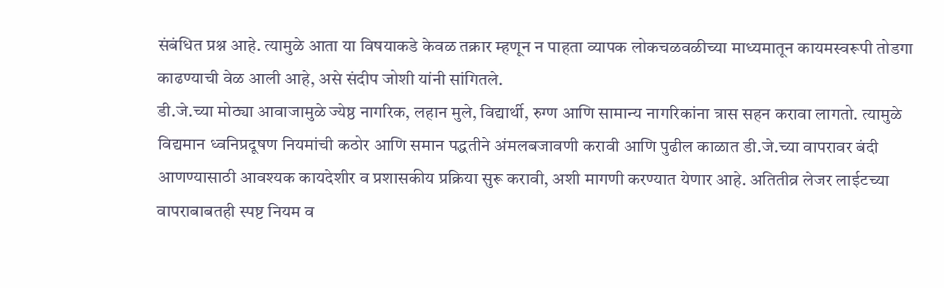संबंधित प्रश्न आहे. त्यामुळे आता या विषयाकडे केवळ तक्रार म्हणून न पाहता व्यापक लोकचळवळीच्या माध्यमातून कायमस्वरूपी तोडगा काढण्याची वेळ आली आहे, असे संदीप जोशी यांनी सांगितले.
डी.जे.च्या मोठ्या आवाजामुळे ज्येष्ठ नागरिक, लहान मुले, विद्यार्थी, रुग्ण आणि सामान्य नागरिकांना त्रास सहन करावा लागतो. त्यामुळे विद्यमान ध्वनिप्रदूषण नियमांची कठोर आणि समान पद्धतीने अंमलबजावणी करावी आणि पुढील काळात डी.जे.च्या वापरावर बंदी आणण्यासाठी आवश्यक कायदेशीर व प्रशासकीय प्रक्रिया सुरू करावी, अशी मागणी करण्यात येणार आहे. अतितीव्र लेजर लाईटच्या वापराबाबतही स्पष्ट नियम व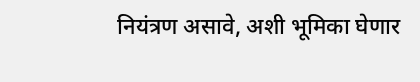नियंत्रण असावे, अशी भूमिका घेणार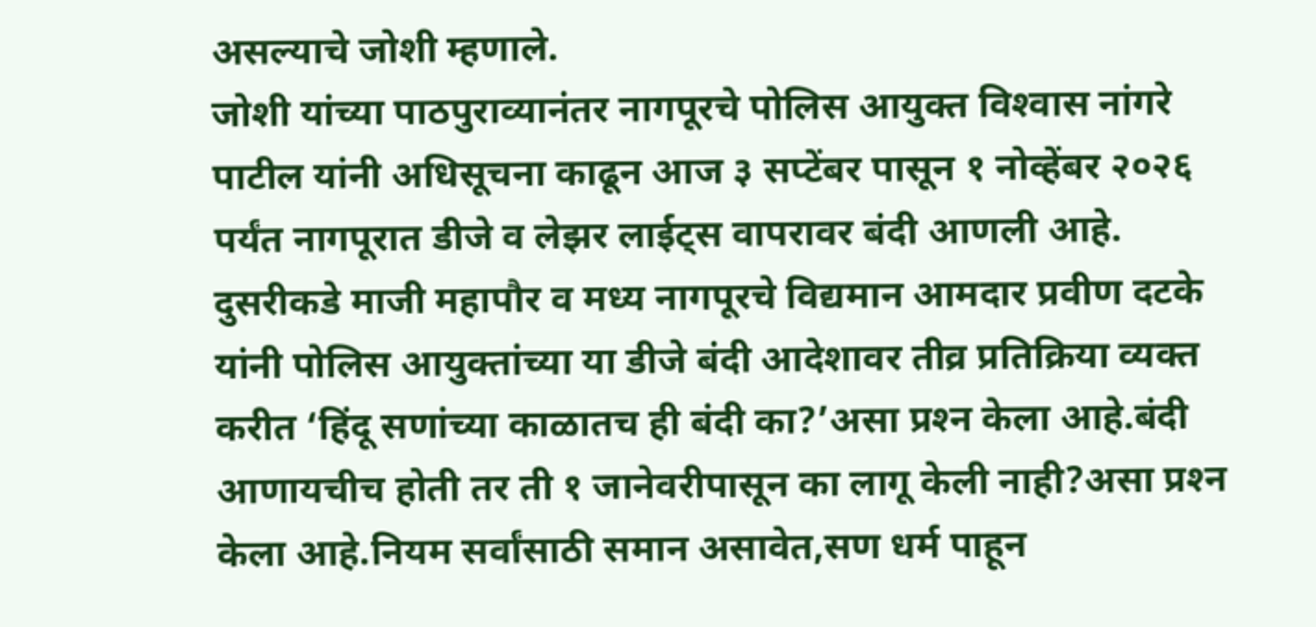असल्याचे जोशी म्हणाले.
जोशी यांच्या पाठपुराव्यानंतर नागपूरचे पोलिस आयुक्त विश्‍वास नांगरे पाटील यांनी अधिसूचना काढून आज ३ सप्टेंबर पासून १ नोव्हेंबर २०२६ पर्यंत नागपूरात डीजे व लेझर लाईट्स वापरावर बंदी आणली आहे.
दुसरीकडे माजी महापौर व मध्य नागपूरचे विद्यमान आमदार प्रवीण दटके यांनी पोलिस आयुक्तांच्या या डीजे बंदी आदेशावर तीव्र प्रतिक्रिया व्यक्त करीत ‘हिंदू सणांच्या काळातच ही बंदी का?’असा प्रश्‍न केला आहे.बंदी आणायचीच होती तर ती १ जानेवरीपासून का लागू केली नाही?असा प्रश्‍न केला आहे.नियम सर्वांसाठी समान असावेत,सण धर्म पाहून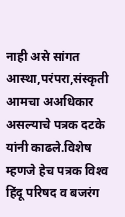नाही असे सांगत आस्था,परंपरा,संस्कृती आमचा अअधिकार असल्याचे पत्रक दटके यांनी काढले.विशेष म्हणजे हेच पत्रक विश्‍व हिंदू परिषद व बजरंग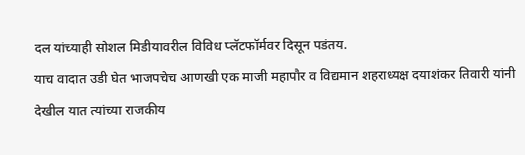दल यांच्याही सोशल मिडीयावरील विविध प्लॅटफॉर्मवर दिसून पडंतय.
याच वादात उडी घेत भाजपचेच आणखी एक माजी महापौर व विद्यमान शहराध्यक्ष दयाशंकर तिवारी यांनी देखील यात त्यांच्या राजकीय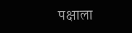पक्षाला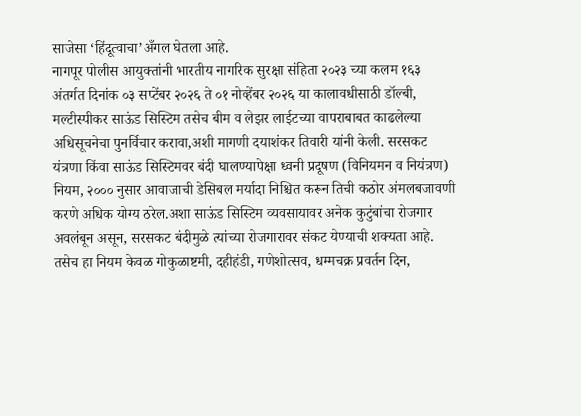साजेसा ‘हिंदूत्वाचा’अँगल घेतला आहे.
नागपूर पोलीस आयुक्तांनी भारतीय नागरिक सुरक्षा संहिता २०२३ च्या कलम १६३ अंतर्गत दिनांक ०३ सप्टेंबर २०२६ ते ०१ नोव्हेंबर २०२६ या कालावधीसाठी डॉल्बी, मल्टीस्पीकर साऊंड सिस्टिम तसेच बीम व लेझर लाईटच्या वापराबाबत काढलेल्या अधिसूचनेचा पुनर्विचार करावा,अशी मागणी दयाशंकर तिवारी यांनी केली. सरसकट यंत्रणा किंवा साऊंड सिस्टिमवर बंदी घालण्यापेक्षा ध्वनी प्रदूषण (विनियमन व नियंत्रण) नियम, २००० नुसार आवाजाची डेसिबल मर्यादा निश्चित करून तिची कठोर अंमलबजावणी करणे अधिक योग्य ठरेल.अशा साऊंड सिस्टिम व्यवसायावर अनेक कुटुंबांचा रोजगार अवलंबून असून, सरसकट बंदीमुळे त्यांच्या रोजगारावर संकट येण्याची शक्यता आहे. तसेच हा नियम केवळ गोकुळाष्टमी, दहीहंडी, गणेशोत्सव, धम्मचक्र प्रवर्तन दिन,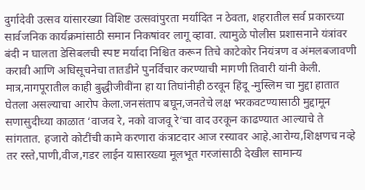दुर्गादेवी उत्सव यांसारख्या विशिष्ट उत्सवांपुरता मर्यादित न ठेवता, शहरातील सर्व प्रकारच्या सार्वजनिक कार्यक्रमांसाठी समान निकषांवर लागू व्हावा. त्यामुळे पोलीस प्रशासनाने यंत्रांवर बंदी न घालता डेसिबलची स्पष्ट मर्यादा निश्चित करून तिचे काटेकोर नियंत्रण व अंमलबजावणी करावी आणि अधिसूचनेचा तातडीने पुनर्विचार करण्याची मागणी तिवारी यांनी केली.
मात्र,नागपूरातील काही बुद्धीजीवींना हा या तिघांनीही ठरवून हिंदू -मुस्लिम चा मुद्दा हातात घेतला असल्याचा आरोप केला.जनसंताप बघून,जनतेचे लक्ष भरकवटण्यासाठी मुद्दामून सणासुदीच्या काळात ‘वाजव रे, नको वाजवू रे‘चा वाद उरकून काढण्यात आल्याचे ते सांगतात. हजारो कोटींची कामे करणारा कंत्राटदार आज रस्यावर आहे.आरोग्य,शिक्षणच नव्हे तर रस्ते,पाणी,वीज,गडर लाईन यासारख्या मूलभूत गरजांसाठी देखील सामान्य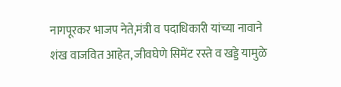नागपूरकर भाजप नेते,मंत्री व पदाधिकारी यांच्या नावाने शंख वाजवित आहेत, जीवघेणे सिमेंट रस्ते व खड्डे यामुळे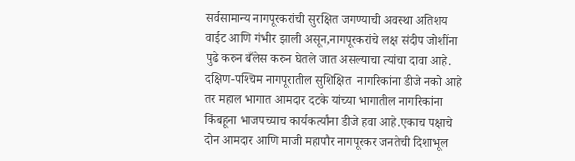सर्वसामान्य नागपूरकरांची सुरक्षित जगण्याची अवस्था अतिशय वाईट आणि गंभीर झाली असून,नागपूरकरांचे लक्ष संदीप जोशींना पुढे करुन बँलेस करुन घेतले जात असल्याचा त्यांचा दावा आहे.
दक्षिण-पश्‍चिम नागपूरातील सुशिक्षित  नागरिकांना डीजे नको आहे तर महाल भागात आमदार दटके यांच्या भागातील नागरिकांना किंबहूना भाजपच्याच कार्यकर्त्यांना डीजे हवा आहे.एकाच पक्षाचे दोन आमदार आणि माजी महापौर नागपूरकर जनतेची दिशाभूल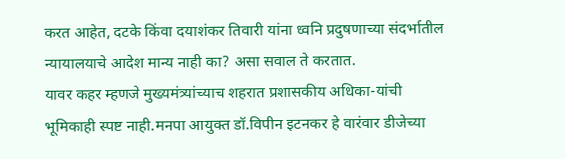करत आहेत, दटके किंवा दयाशंकर तिवारी यांना ध्वनि प्रदुषणाच्या संदर्भातील न्यायालयाचे आदेश मान्य नाही का? असा सवाल ते करतात.
यावर कहर म्हणजे मुख्यमंत्र्यांच्याच शहरात प्रशासकीय अधिका-यांची भूमिकाही स्पष्ट नाही.मनपा आयुक्त डॉ.विपीन इटनकर हे वारंवार डीजेच्या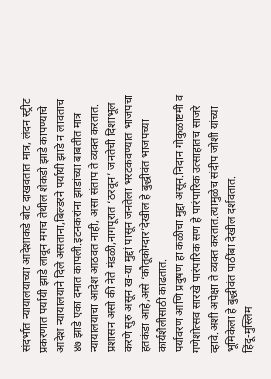संदर्भात न्यायालयाच्या आदेशाकडे बोट दाखवतात मात्र, लंदन स्ट्रीट प्रकरणात पर्यायी झाडे लावून मगच तेथील शेकडो झाडे कापण्याचे आदेश न्यायालयाने दिले असताना,बिल्डरने पर्यायी झाडे न लावताच ४७ झाडे एका दमात कापली.इटनकरांना झाडांच्या बाबतीत मात्र न्यायालयाचा आदेश आठवत नाही, असा संताप ते व्यक्त करतात.
प्रशासन असो की नेते मंडळी,नागपूरात ‘ठरवून’ जनतेची दिशाभूल करणे सुरु असून ख-या मुद्दां पासून जनतेला भरटकवण्यात भाजपचा हतकंडा आहे,असे ‘कौतूकोग्दार’देखील हे बुद्धीवंत भाजपच्या कार्यशैलीसाठी काढतात.
पर्यावरण आणि प्रदुषण हा कळीचा मुद्दा असून.निदान गोकुळाष्टमी व गणेशोत्सव सारखे पारंपारिक सण हे पारंपारिक उत्साहातच साजरे व्हावे.अशी अपेक्षा ते व्यक्त करतात.त्यामुळेच संदीप जोशी यांच्या भूमिकेला हे बुद्धीवंत पाठींबा देखील दर्शवतात.
हिंदू-मुस्लिम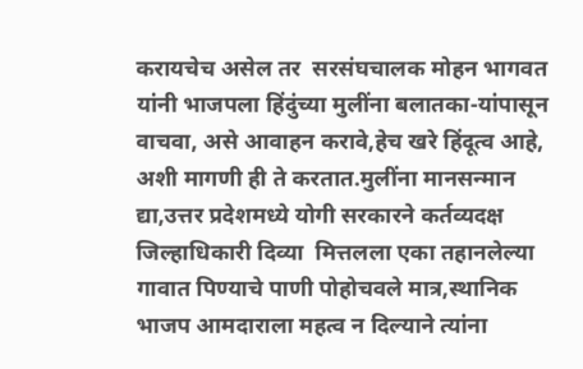करायचेच असेल तर  सरसंघचालक मोहन भागवत यांनी भाजपला हिंदुंच्या मुलींना बलातका-यांपासून वाचवा, असे आवाहन करावे,हेच खरे हिंदूत्व आहे, अशी मागणी ही ते करतात.मुलींना मानसन्मान द्या,उत्तर प्रदेशमध्ये योगी सरकारने कर्तव्यदक्ष जिल्हाधिकारी दिव्या  मित्तलला एका तहानलेल्या गावात पिण्याचे पाणी पोहोचवले मात्र,स्थानिक भाजप आमदाराला महत्व न दिल्याने त्यांना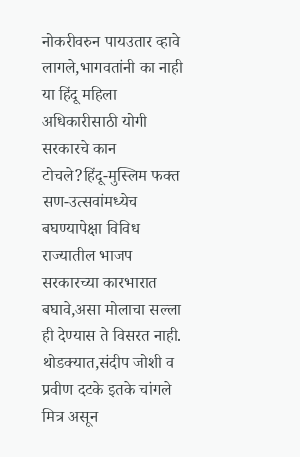नोकरीवरुन पायउतार व्हावे लागले,भागवतांनी का नाही या हिंदू महिला अधिकारीसाठी योगी सरकारचे कान टोचले?हिंदू-मुस्लिम फक्त सण-उत्सवांमध्येच बघण्यापेक्षा विविध राज्यातील भाजप सरकारच्या कारभारात बघावे,असा मोलाचा सल्ला ही देण्यास ते विसरत नाही.
थोडक्यात,संदीप जोशी व प्रवीण दटके इतके चांगले मित्र असून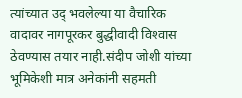त्यांच्यात उद् भवलेल्या या वैचारिक वादावर नागपूरकर बुद्धीवादी विश्‍वास ठेवण्यास तयार नाही.संदीप जोशी यांच्या भूमिकेशी मात्र अनेकांनी सहमती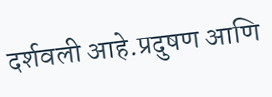दर्शवली आहे.प्रदुषण आणि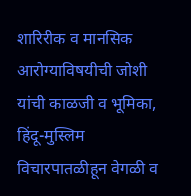शारिरीक व मानसिक आरोग्याविषयीची जोशी यांची काळजी व भूमिका, हिंदू-मुस्लिम विचारपातळीहून वेगळी व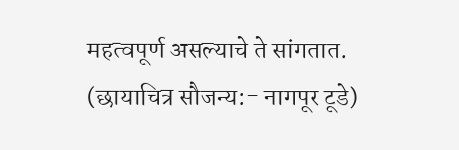महत्वपूर्ण असल्याचे ते सांगतात.
(छायाचित्र सौजन्य:- नागपूर टूडे)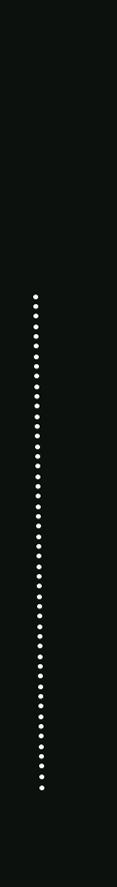…………………………………………..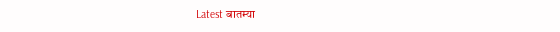Latest बातम्या